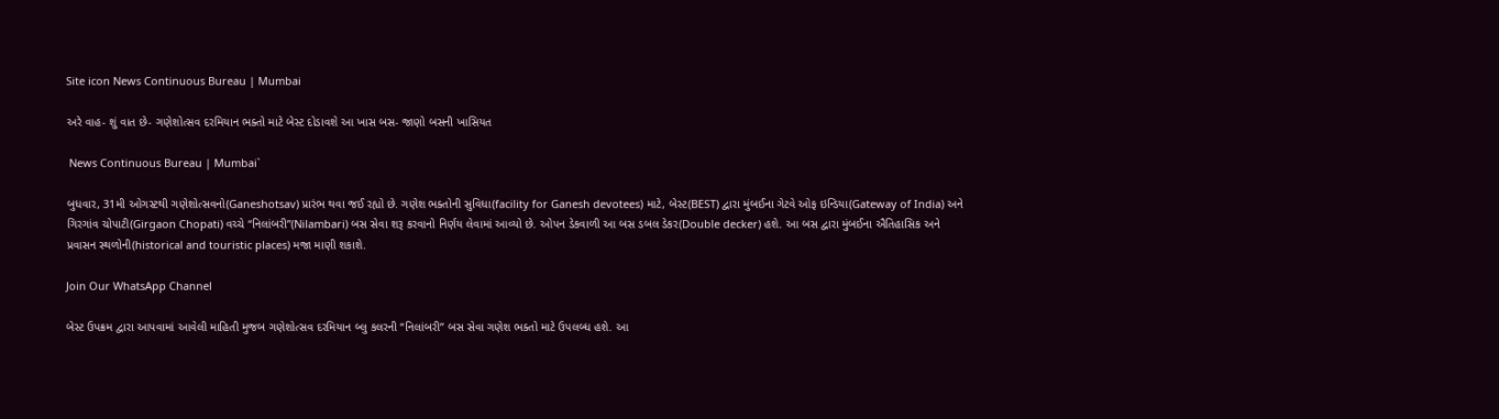Site icon News Continuous Bureau | Mumbai

અરે વાહ- શું વાત છે- ગણેશોત્સવ દરમિયાન ભક્તો માટે બેસ્ટ દોડાવશે આ ખાસ બસ- જાણો બસની ખાસિયત

 News Continuous Bureau | Mumbai`

બુધવાર, 31મી ઓગસ્ટથી ગણેશોત્સવનો(Ganeshotsav) પ્રારંભ થવા જઈ રહ્યો છે. ગણેશ ભક્તોની સુવિધા(facility for Ganesh devotees) માટે, બેસ્ટ(BEST) દ્વારા મુંબઈના ગેટવે ઓફ ઇન્ડિયા(Gateway of India) અને ગિરગાંવ ચોપાટી(Girgaon Chopati) વચ્ચે “નિલાંબરી”(Nilambari) બસ સેવા શરૂ કરવાનો નિર્ણય લેવામાં આવ્યો છે. ઓપન ડેકવાળી આ બસ ડબલ ડેકર(Double decker) હશે. આ બસ દ્વારા મુંબઈના ઐતિહાસિક અને પ્રવાસન સ્થળોની(historical and touristic places) મજા માણી શકાશે.

Join Our WhatsApp Channel

બેસ્ટ ઉપક્રમ દ્વારા આપવામાં આવેલી માહિતી મુજબ ગણેશોત્સવ દરમિયાન બ્લુ કલરની “નિલાંબરી” બસ સેવા ગણેશ ભક્તો માટે ઉપલબ્ધ હશે. આ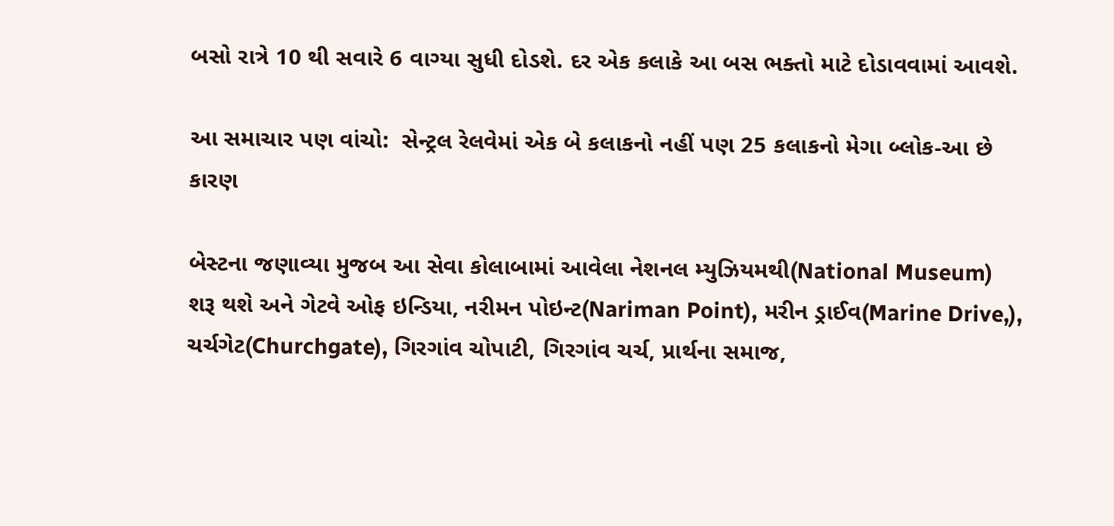બસો રાત્રે 10 થી સવારે 6 વાગ્યા સુધી દોડશે. દર એક કલાકે આ બસ ભક્તો માટે દોડાવવામાં આવશે.

આ સમાચાર પણ વાંચો:  સેન્ટ્રલ રેલવેમાં એક બે કલાકનો નહીં પણ 25 કલાકનો મેગા બ્લોક-આ છે કારણ

બેસ્ટના જણાવ્યા મુજબ આ સેવા કોલાબામાં આવેલા નેશનલ મ્યુઝિયમથી(National Museum) શરૂ થશે અને ગેટવે ઓફ ઇન્ડિયા, નરીમન પોઇન્ટ(Nariman Point), મરીન ડ્રાઈવ(Marine Drive,), ચર્ચગેટ(Churchgate), ગિરગાંવ ચોપાટી, ગિરગાંવ ચર્ચ, પ્રાર્થના સમાજ,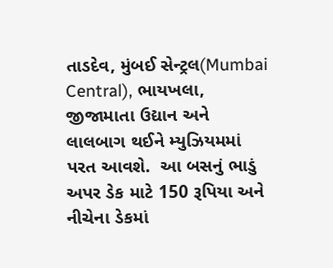તાડદેવ, મુંબઈ સેન્ટ્રલ(Mumbai Central), ભાયખલા, જીજામાતા ઉદ્યાન અને લાલબાગ થઈને મ્યુઝિયમમાં પરત આવશે.  આ બસનું ભાડું અપર ડેક માટે 150 રૂપિયા અને નીચેના ડેકમાં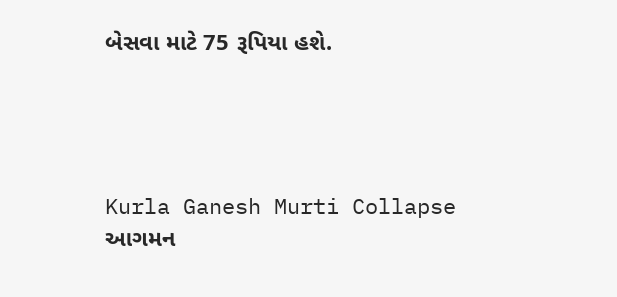બેસવા માટે 75 રૂપિયા હશે.




Kurla Ganesh Murti Collapse આગમન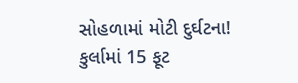સોહળામાં મોટી દુર્ઘટના! કુર્લામાં 15 ફૂટ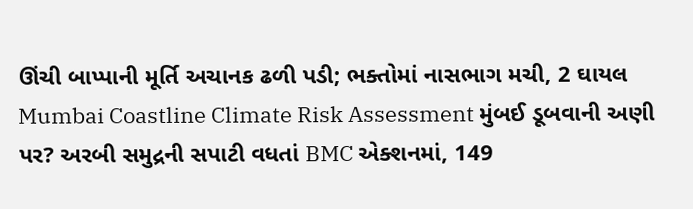ઊંચી બાપ્પાની મૂર્તિ અચાનક ઢળી પડી; ભક્તોમાં નાસભાગ મચી, 2 ઘાયલ
Mumbai Coastline Climate Risk Assessment મુંબઈ ડૂબવાની અણી પર? અરબી સમુદ્રની સપાટી વધતાં BMC એક્શનમાં, 149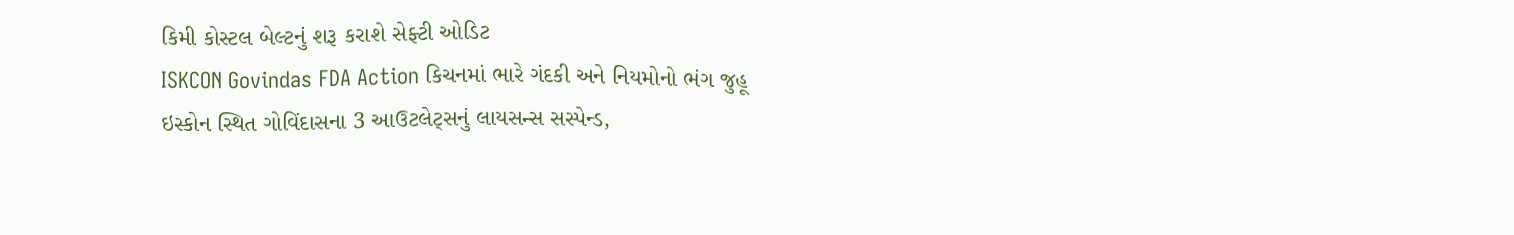કિમી કોસ્ટલ બેલ્ટનું શરૂ કરાશે સેફ્ટી ઓડિટ
ISKCON Govindas FDA Action કિચનમાં ભારે ગંદકી અને નિયમોનો ભંગ જુહૂ ઇસ્કોન સ્થિત ગોવિંદાસના 3 આઉટલેટ્સનું લાયસન્સ સસ્પેન્ડ,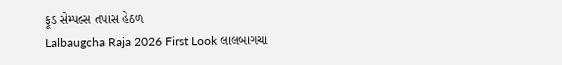ફૂડ સેમ્પલ્સ તપાસ હેઠળ
Lalbaugcha Raja 2026 First Look લાલબાગચા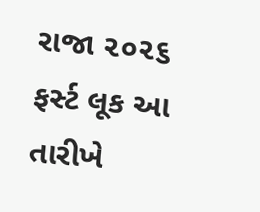રાજા ૨૦૨૬ ફર્સ્ટ લૂક આ તારીખે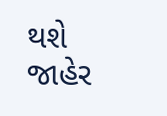થશે જાહેર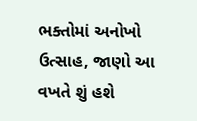ભક્તોમાં અનોખો ઉત્સાહ, જાણો આ વખતે શું હશે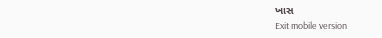ખાસ
Exit mobile version